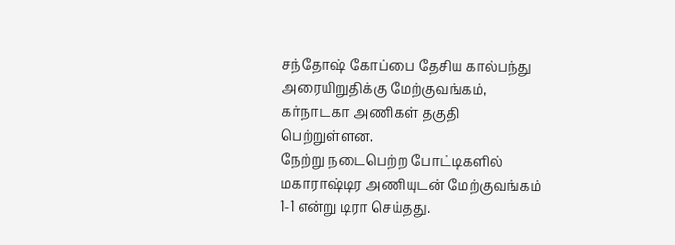சந்தோஷ் கோப்பை தேசிய கால்பந்து அரையிறுதிக்கு மேற்குவங்கம், கர்நாடகா அணிகள் தகுதி பெற்றுள்ளன.
நேற்று நடைபெற்ற போட்டிகளில் மகாராஷ்டிர அணியுடன் மேற்குவங்கம் 1-1 என்று டிரா செய்தது.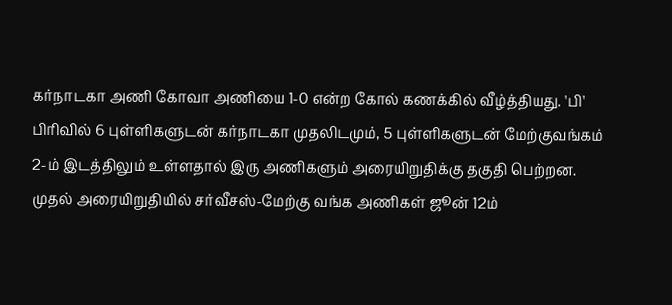கர்நாடகா அணி கோவா அணியை 1-0 என்ற கோல் கணக்கில் வீழ்த்தியது. 'பி' பிரிவில் 6 புள்ளிகளுடன் கர்நாடகா முதலிடமும், 5 புள்ளிகளுடன் மேற்குவங்கம் 2-ம் இடத்திலும் உள்ளதால் இரு அணிகளும் அரையிறுதிக்கு தகுதி பெற்றன.
முதல் அரையிறுதியில் சர்வீசஸ்-மேற்கு வங்க அணிகள் ஜூன் 12ம்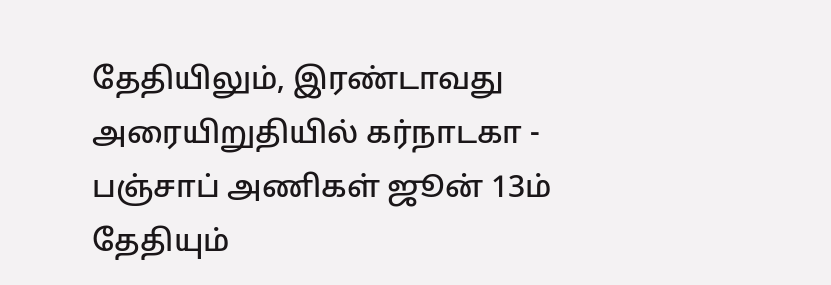தேதியிலும், இரண்டாவது அரையிறுதியில் கர்நாடகா - பஞ்சாப் அணிகள் ஜூன் 13ம் தேதியும்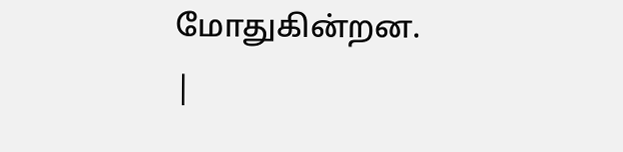மோதுகின்றன.
|